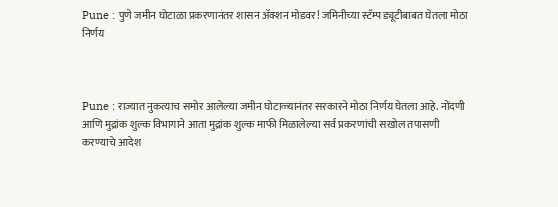Pune : पुणे जमीन घोटाळा प्रकरणानंतर शासन ॲक्शन मोडवर! जमिनीच्या स्टॅम्प ड्यूटीबाबत घेतला मोठा निर्णय



Pune : राज्यात नुकत्याच समोर आलेल्या जमीन घोटाळ्यानंतर सरकारने मोठा निर्णय घेतला आहे. नोंदणी आणि मुद्रांक शुल्क विभागाने आता मुद्रांक शुल्क माफी मिळालेल्या सर्व प्रकरणांची सखोल तपासणी करण्याचे आदेश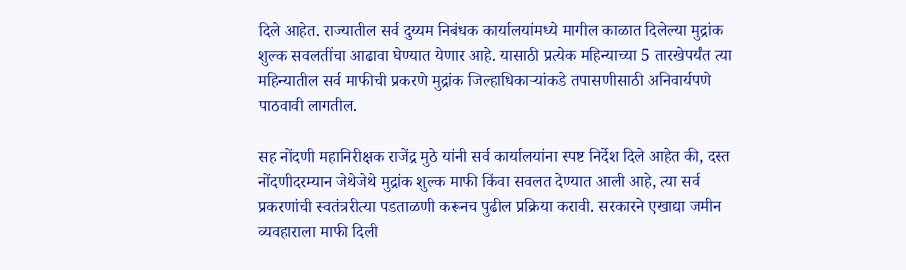दिले आहेत. राज्यातील सर्व दुय्यम निबंधक कार्यालयांमध्ये मागील काळात दिलेल्या मुद्रांक शुल्क सवलतींचा आढावा घेण्यात येणार आहे. यासाठी प्रत्येक महिन्याच्या 5 तारखेपर्यंत त्या महिन्यातील सर्व माफीची प्रकरणे मुद्रांक जिल्हाधिकाऱ्यांकडे तपासणीसाठी अनिवार्यपणे पाठवावी लागतील.

सह नोंदणी महानिरीक्षक राजेंद्र मुठे यांनी सर्व कार्यालयांना स्पष्ट निर्देश दिले आहेत की, दस्त नोंदणीदरम्यान जेथेजेथे मुद्रांक शुल्क माफी किंवा सवलत देण्यात आली आहे, त्या सर्व प्रकरणांची स्वतंत्ररीत्या पडताळणी करूनच पुढील प्रक्रिया करावी. सरकारने एखाद्या जमीन व्यवहाराला माफी दिली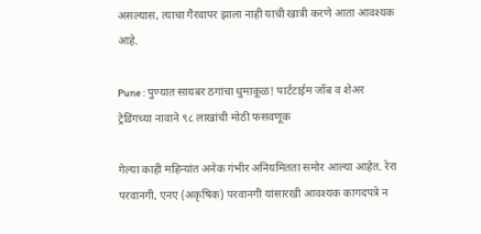असल्यास, त्याचा गैरवापर झाला नाही याची खात्री करणे आता आवश्यक आहे.

Pune : पुण्यात सायबर ठगांचा धुमाकूळ! पार्टटाईम जॉब व शेअर ट्रेडिंगच्या नावाने ९८ लाखांची मोठी फसवणूक

गेल्या काही महिन्यांत अनेक गंभीर अनियमितता समोर आल्या आहेत. रेरा परवानगी, एनए (अकृषिक) परवानगी यांसारखी आवश्यक कागदपत्रे न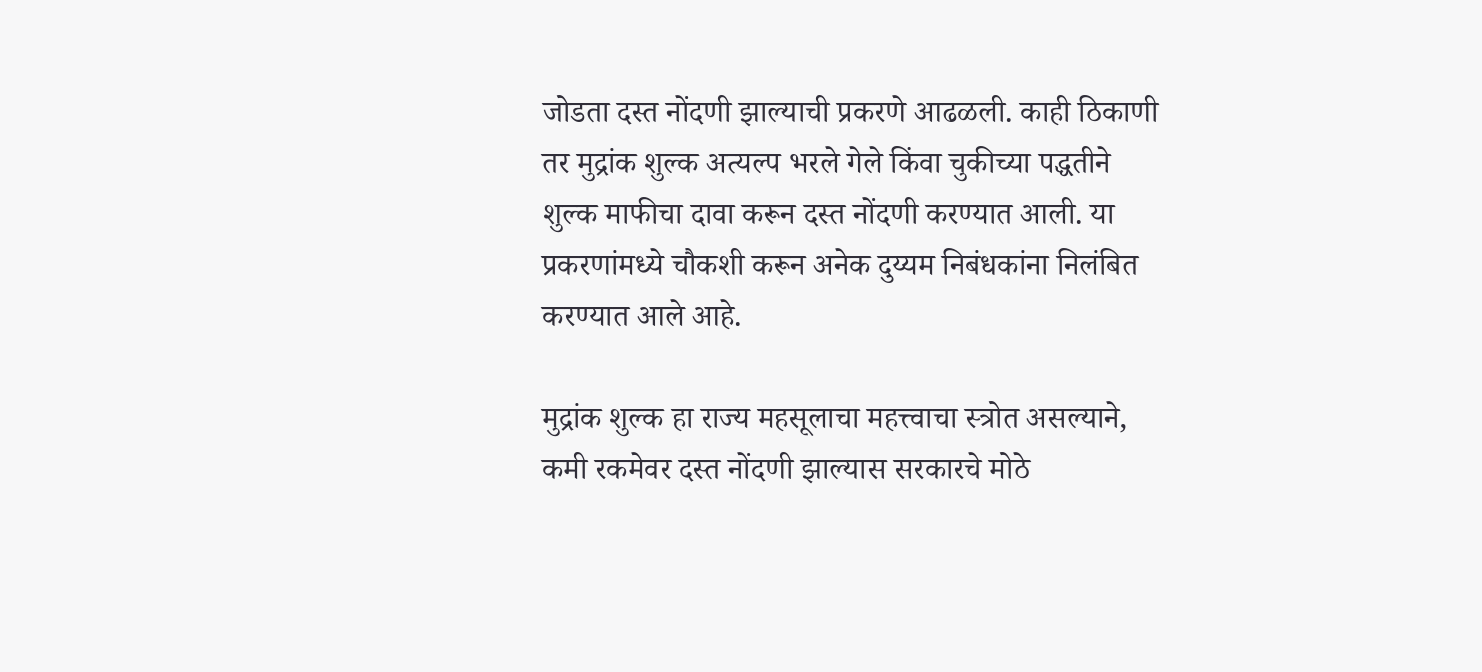जोडता दस्त नोंदणी झाल्याची प्रकरणे आढळली. काही ठिकाणी तर मुद्रांक शुल्क अत्यल्प भरले गेले किंवा चुकीच्या पद्धतीने शुल्क माफीचा दावा करून दस्त नोंदणी करण्यात आली. या प्रकरणांमध्ये चौकशी करून अनेक दुय्यम निबंधकांना निलंबित करण्यात आले आहे.

मुद्रांक शुल्क हा राज्य महसूलाचा महत्त्वाचा स्त्रोत असल्याने, कमी रकमेवर दस्त नोंदणी झाल्यास सरकारचे मोठे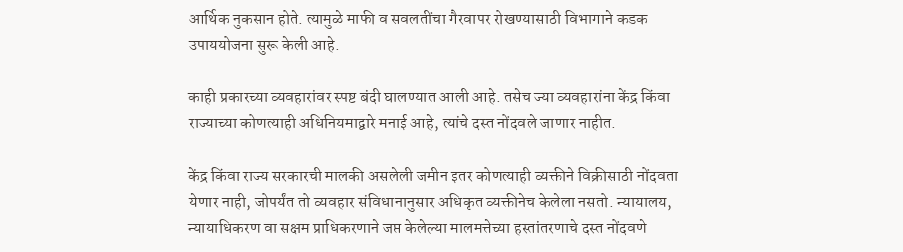आर्थिक नुकसान होते. त्यामुळे माफी व सवलतींचा गैरवापर रोखण्यासाठी विभागाने कडक उपाययोजना सुरू केली आहे.

काही प्रकारच्या व्यवहारांवर स्पष्ट बंदी घालण्यात आली आहे. तसेच ज्या व्यवहारांना केंद्र किंवा राज्याच्या कोणत्याही अधिनियमाद्वारे मनाई आहे, त्यांचे दस्त नोंदवले जाणार नाहीत.

केंद्र किंवा राज्य सरकारची मालकी असलेली जमीन इतर कोणत्याही व्यक्तीने विक्रीसाठी नोंदवता येणार नाही, जोपर्यंत तो व्यवहार संविधानानुसार अधिकृत व्यक्तीनेच केलेला नसतो. न्यायालय, न्यायाधिकरण वा सक्षम प्राधिकरणाने जप्त केलेल्या मालमत्तेच्या हस्तांतरणाचे दस्त नोंदवणे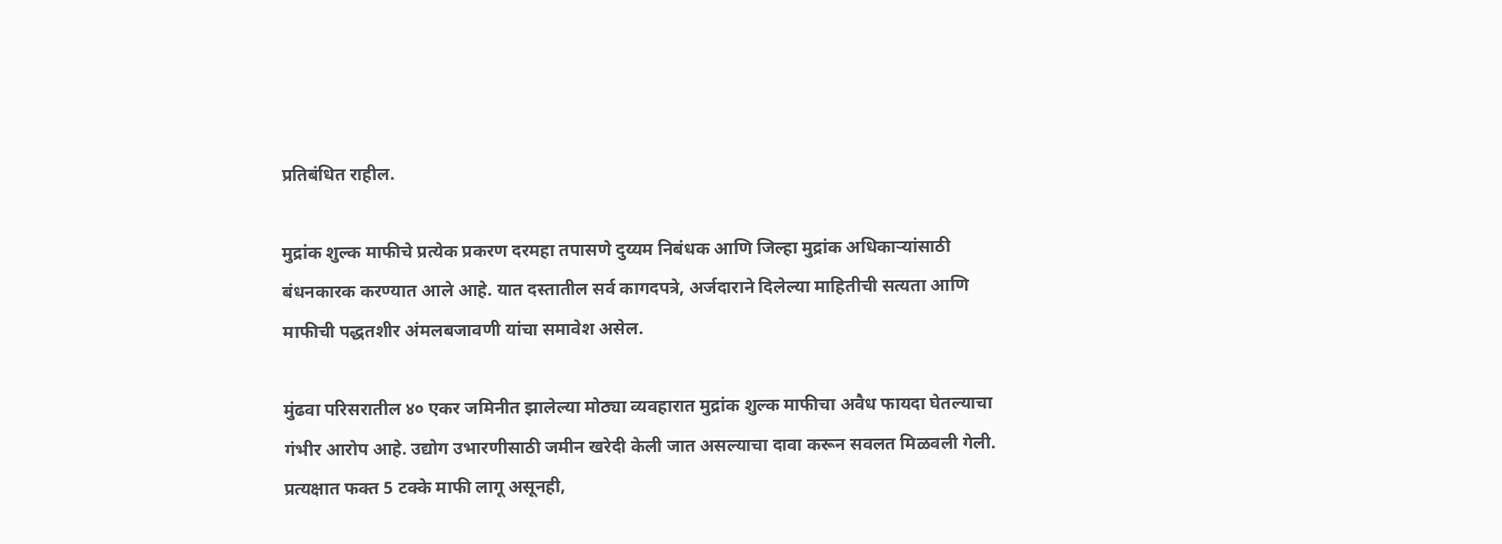प्रतिबंधित राहील.

मुद्रांक शुल्क माफीचे प्रत्येक प्रकरण दरमहा तपासणे दुय्यम निबंधक आणि जिल्हा मुद्रांक अधिकाऱ्यांसाठी बंधनकारक करण्यात आले आहे. यात दस्तातील सर्व कागदपत्रे, अर्जदाराने दिलेल्या माहितीची सत्यता आणि माफीची पद्धतशीर अंमलबजावणी यांचा समावेश असेल.

मुंढवा परिसरातील ४० एकर जमिनीत झालेल्या मोठ्या व्यवहारात मुद्रांक शुल्क माफीचा अवैध फायदा घेतल्याचा गंभीर आरोप आहे. उद्योग उभारणीसाठी जमीन खरेदी केली जात असल्याचा दावा करून सवलत मिळवली गेली. प्रत्यक्षात फक्त 5 टक्के माफी लागू असूनही,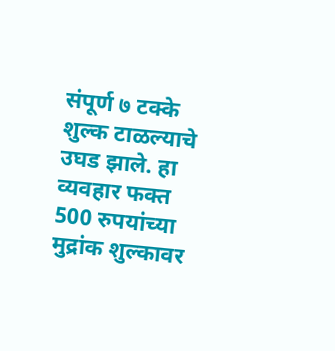संपूर्ण ७ टक्के शुल्क टाळल्याचे उघड झाले. हा व्यवहार फक्त 500 रुपयांच्या मुद्रांक शुल्कावर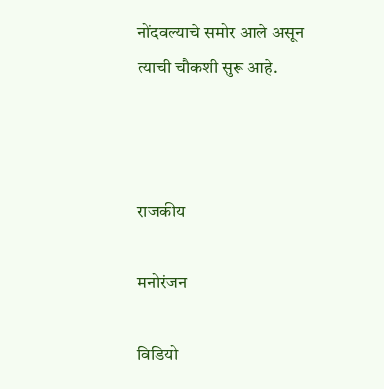नोंदवल्याचे समोर आले असून त्याची चौकशी सुरू आहे.



राजकीय

मनोरंजन

विडियो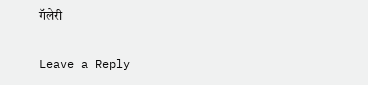गॅलेरी

Leave a Reply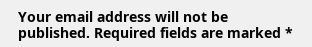Your email address will not be published. Required fields are marked *